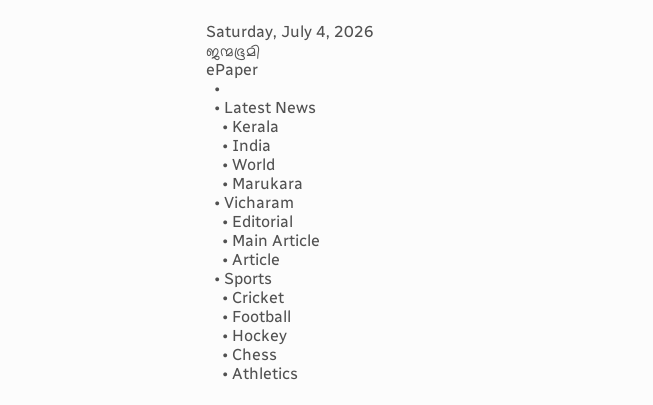Saturday, July 4, 2026
ജന്മഭൂമി
ePaper
  •
  • Latest News
    • Kerala
    • India
    • World
    • Marukara
  • Vicharam
    • Editorial
    • Main Article
    • Article
  • Sports
    • Cricket
    • Football
    • Hockey
    • Chess
    • Athletics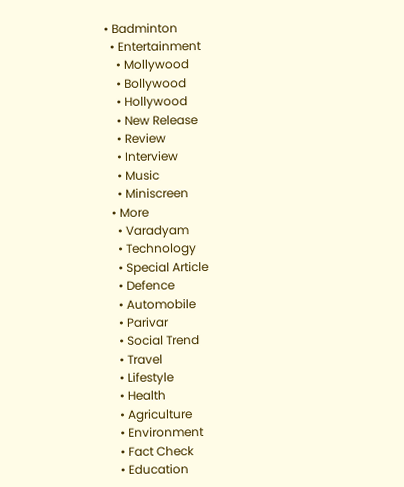• Badminton
  • Entertainment
    • Mollywood
    • Bollywood
    • Hollywood
    • New Release
    • Review
    • Interview
    • Music
    • Miniscreen
  • More
    • Varadyam
    • Technology
    • Special Article
    • Defence
    • Automobile
    • Parivar
    • Social Trend
    • Travel
    • Lifestyle
    • Health
    • Agriculture
    • Environment
    • Fact Check
    • Education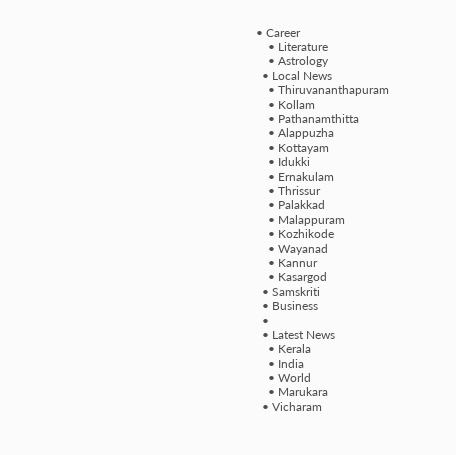• Career
    • Literature
    • Astrology
  • Local News
    • Thiruvananthapuram
    • Kollam
    • Pathanamthitta
    • Alappuzha
    • Kottayam
    • Idukki
    • Ernakulam
    • Thrissur
    • Palakkad
    • Malappuram
    • Kozhikode
    • Wayanad
    • Kannur
    • Kasargod
  • Samskriti
  • Business
  •
  • Latest News
    • Kerala
    • India
    • World
    • Marukara
  • Vicharam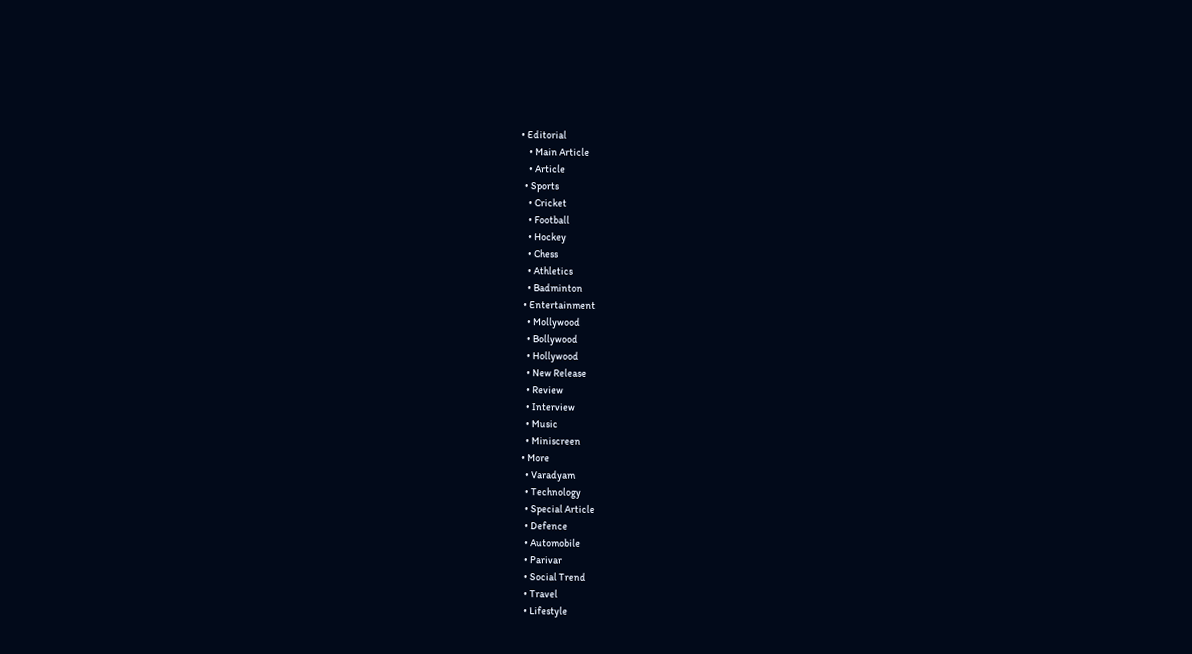• Editorial
    • Main Article
    • Article
  • Sports
    • Cricket
    • Football
    • Hockey
    • Chess
    • Athletics
    • Badminton
  • Entertainment
    • Mollywood
    • Bollywood
    • Hollywood
    • New Release
    • Review
    • Interview
    • Music
    • Miniscreen
  • More
    • Varadyam
    • Technology
    • Special Article
    • Defence
    • Automobile
    • Parivar
    • Social Trend
    • Travel
    • Lifestyle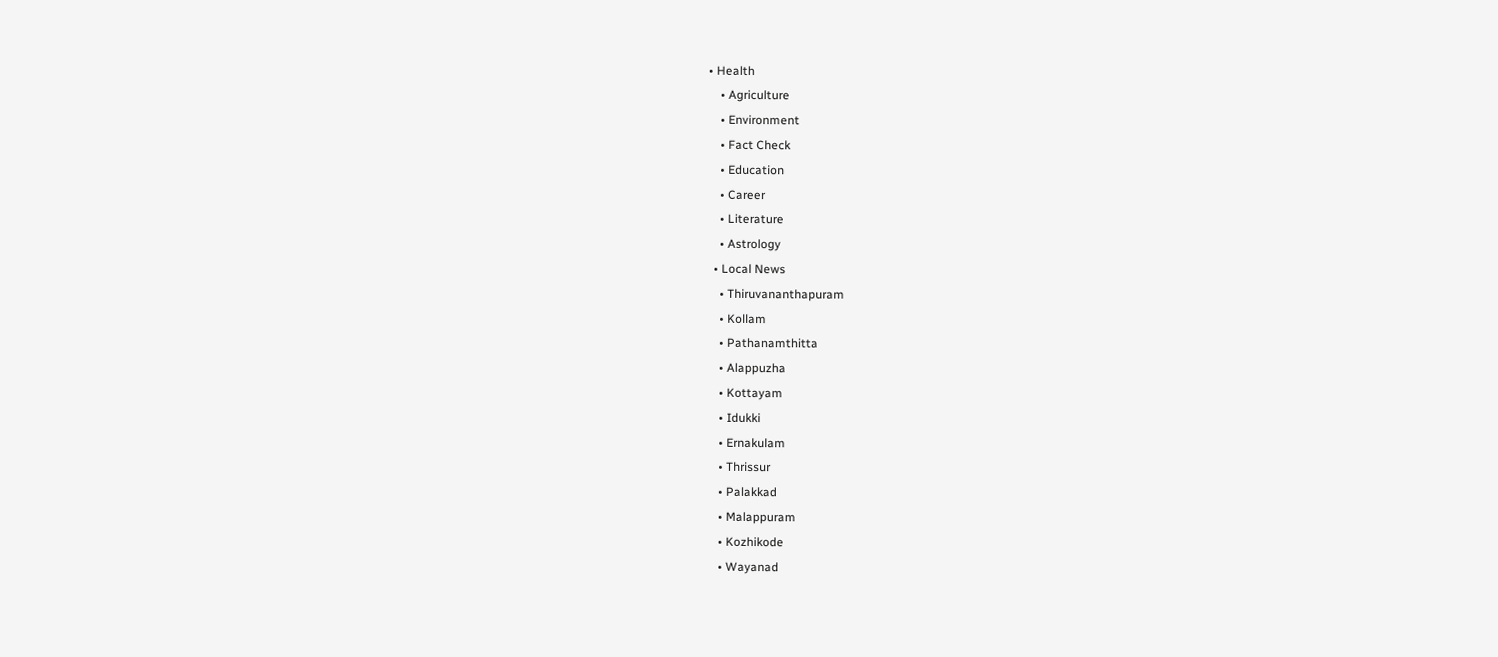• Health
    • Agriculture
    • Environment
    • Fact Check
    • Education
    • Career
    • Literature
    • Astrology
  • Local News
    • Thiruvananthapuram
    • Kollam
    • Pathanamthitta
    • Alappuzha
    • Kottayam
    • Idukki
    • Ernakulam
    • Thrissur
    • Palakkad
    • Malappuram
    • Kozhikode
    • Wayanad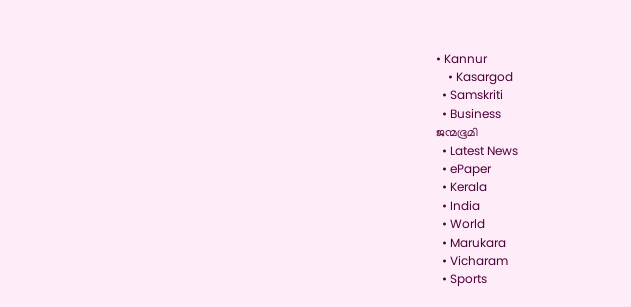• Kannur
    • Kasargod
  • Samskriti
  • Business
ജന്മഭൂമി
  • Latest News
  • ePaper
  • Kerala
  • India
  • World
  • Marukara
  • Vicharam
  • Sports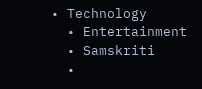• Technology
  • Entertainment
  • Samskriti
  •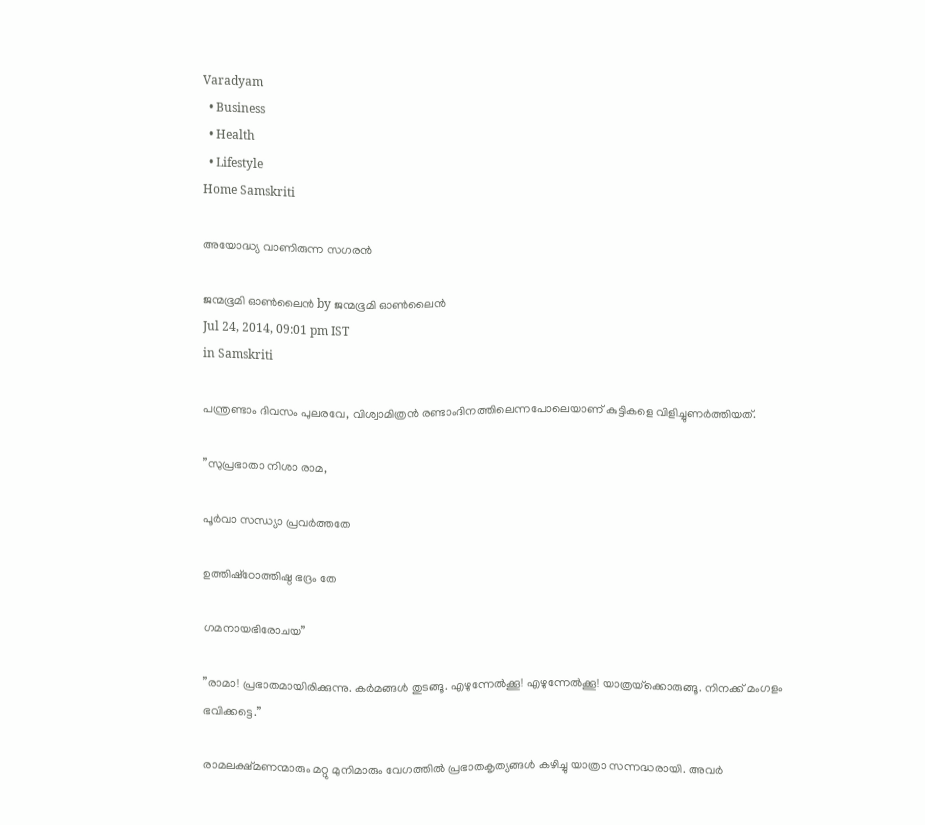Varadyam
  • Business
  • Health
  • Lifestyle
Home Samskriti

അയോദ്ധ്യ വാണിരുന്ന സഗരന്‍

ജന്മഭൂമി ഓണ്‍ലൈന്‍ by ജന്മഭൂമി ഓണ്‍ലൈന്‍
Jul 24, 2014, 09:01 pm IST
in Samskriti

പന്ത്രണ്ടാം ദിവസം പുലരവേ, വിശ്വാമിത്രന്‍ രണ്ടാംദിനത്തിലെന്നപോലെയാണ് കുട്ടികളെ വിളിച്ചുണര്‍ത്തിയത്.

”സുപ്രഭാതാ നിശാ രാമ,

പൂര്‍വാ സന്ധ്യാ പ്രവര്‍ത്തതേ

ഉത്തിഷ്‌ഠോത്തിഷ്ഠ ഭദ്രം തേ

ഗമനായഭിരോചയ”

”രാമാ! പ്രഭാതമായിരിക്കുന്നു. കര്‍മങ്ങള്‍ തുടങ്ങൂ. എഴുന്നേല്‍ക്കൂ! എഴുന്നേല്‍ക്കൂ! യാത്രയ്‌ക്കൊരുങ്ങൂ. നിനക്ക് മംഗളം ഭവിക്കട്ടെ.”

രാമലക്ഷ്മണന്മാരും മറ്റു മുനിമാരും വേഗത്തില്‍ പ്രഭാതകൃത്യങ്ങള്‍ കഴിച്ചു യാത്രാ സന്നദ്ധരായി. അവര്‍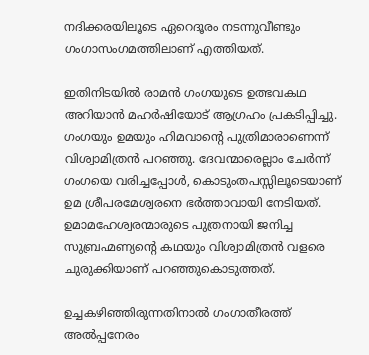നദിക്കരയിലൂടെ ഏറെദൂരം നടന്നുവീണ്ടും ഗംഗാസംഗമത്തിലാണ് എത്തിയത്.

ഇതിനിടയില്‍ രാമന്‍ ഗംഗയുടെ ഉത്ഭവകഥ അറിയാന്‍ മഹര്‍ഷിയോട് ആഗ്രഹം പ്രകടിപ്പിച്ചു. ഗംഗയും ഉമയും ഹിമവാന്റെ പുത്രിമാരാണെന്ന് വിശ്വാമിത്രന്‍ പറഞ്ഞു. ദേവന്മാരെല്ലാം ചേര്‍ന്ന് ഗംഗയെ വരിച്ചപ്പോള്‍, കൊടുംതപസ്സിലൂടെയാണ് ഉമ ശ്രീപരമേശ്വരനെ ഭര്‍ത്താവായി നേടിയത്. ഉമാമഹേശ്വരന്മാരുടെ പുത്രനായി ജനിച്ച സുബ്രഹ്മണ്യന്റെ കഥയും വിശ്വാമിത്രന്‍ വളരെ ചുരുക്കിയാണ് പറഞ്ഞുകൊടുത്തത്.

ഉച്ചകഴിഞ്ഞിരുന്നതിനാല്‍ ഗംഗാതീരത്ത് അല്‍പ്പനേരം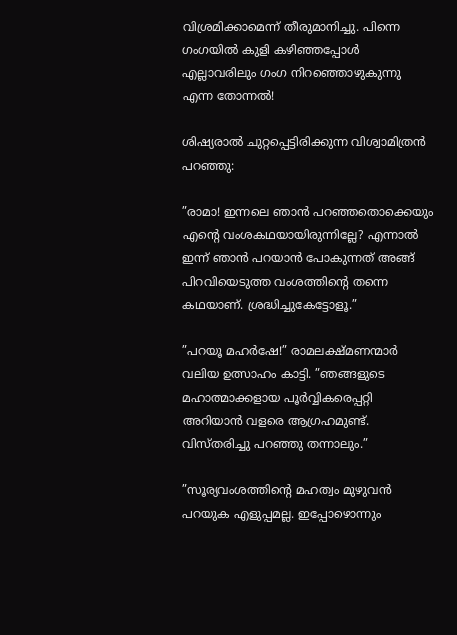വിശ്രമിക്കാമെന്ന് തീരുമാനിച്ചു. പിന്നെ ഗംഗയില്‍ കുളി കഴിഞ്ഞപ്പോള്‍ എല്ലാവരിലും ഗംഗ നിറഞ്ഞൊഴുകുന്നു എന്ന തോന്നല്‍!

ശിഷ്യരാല്‍ ചുറ്റപ്പെട്ടിരിക്കുന്ന വിശ്വാമിത്രന്‍ പറഞ്ഞു:

”രാമാ! ഇന്നലെ ഞാന്‍ പറഞ്ഞതൊക്കെയും എന്റെ വംശകഥയായിരുന്നില്ലേ? എന്നാല്‍ ഇന്ന് ഞാന്‍ പറയാന്‍ പോകുന്നത് അങ്ങ് പിറവിയെടുത്ത വംശത്തിന്റെ തന്നെ കഥയാണ്. ശ്രദ്ധിച്ചുകേട്ടോളൂ.”

”പറയൂ മഹര്‍ഷേ!” രാമലക്ഷ്മണന്മാര്‍ വലിയ ഉത്സാഹം കാട്ടി. ”ഞങ്ങളുടെ മഹാത്മാക്കളായ പൂര്‍വ്വികരെപ്പറ്റി അറിയാന്‍ വളരെ ആഗ്രഹമുണ്ട്. വിസ്തരിച്ചു പറഞ്ഞു തന്നാലും.”

”സൂര്യവംശത്തിന്റെ മഹത്വം മുഴുവന്‍ പറയുക എളുപ്പമല്ല. ഇപ്പോഴൊന്നും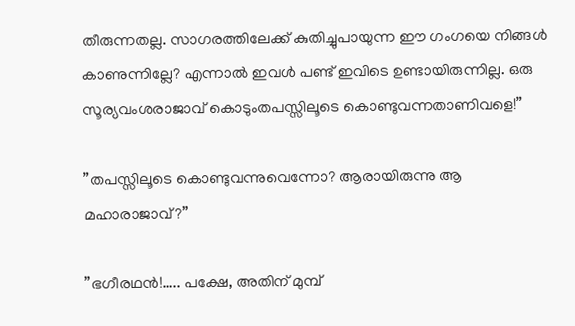തീരുന്നതല്ല. സാഗരത്തിലേക്ക് കുതിച്ചുപായുന്ന ഈ ഗംഗയെ നിങ്ങള്‍ കാണുന്നില്ലേ? എന്നാല്‍ ഇവള്‍ പണ്ട് ഇവിടെ ഉണ്ടായിരുന്നില്ല. ഒരു സൂര്യവംശരാജാവ് കൊടുംതപസ്സിലൂടെ കൊണ്ടുവന്നതാണിവളെ!”

”തപസ്സിലൂടെ കൊണ്ടുവന്നുവെന്നോ? ആരായിരുന്നു ആ മഹാരാജാവ്?”

”ഭഗീരഥന്‍!….. പക്ഷേ, അതിന് മുമ്പ്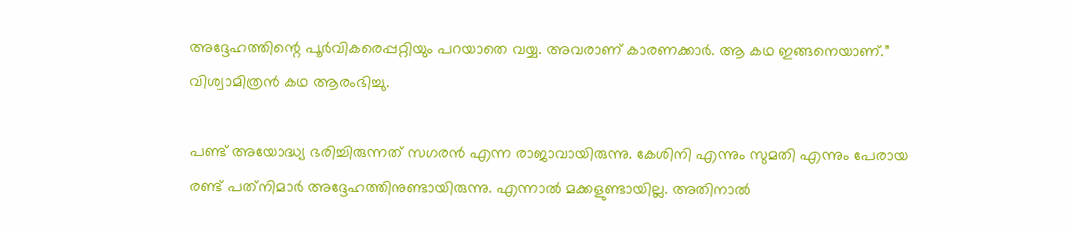അദ്ദേഹത്തിന്റെ പൂര്‍വികരെപ്പറ്റിയും പറയാതെ വയ്യ. അവരാണ് കാരണക്കാര്‍. ആ കഥ ഇങ്ങനെയാണ്.” വിശ്വാമിത്രന്‍ കഥ ആരംഭിച്ചു.

പണ്ട് അയോദ്ധ്യ ഭരിച്ചിരുന്നത് സഗരന്‍ എന്ന രാജാവായിരുന്നു. കേശിനി എന്നും സുമതി എന്നും പേരായ രണ്ട് പത്‌നിമാര്‍ അദ്ദേഹത്തിനുണ്ടായിരുന്നു. എന്നാല്‍ മക്കളുണ്ടായില്ല. അതിനാല്‍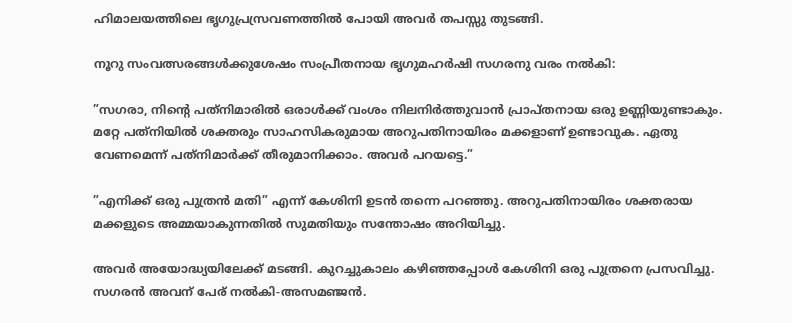ഹിമാലയത്തിലെ ഭൃഗുപ്രസ്രവണത്തില്‍ പോയി അവര്‍ തപസ്സു തുടങ്ങി.

നൂറു സംവത്സരങ്ങള്‍ക്കുശേഷം സംപ്രീതനായ ഭൃഗുമഹര്‍ഷി സഗരനു വരം നല്‍കി:

”സഗരാ, നിന്റെ പത്‌നിമാരില്‍ ഒരാള്‍ക്ക് വംശം നിലനിര്‍ത്തുവാന്‍ പ്രാപ്തനായ ഒരു ഉണ്ണിയുണ്ടാകും. മറ്റേ പത്‌നിയില്‍ ശക്തരും സാഹസികരുമായ അറുപതിനായിരം മക്കളാണ് ഉണ്ടാവുക. ഏതു വേണമെന്ന് പത്‌നിമാര്‍ക്ക് തീരുമാനിക്കാം. അവര്‍ പറയട്ടെ.”

”എനിക്ക് ഒരു പുത്രന്‍ മതി” എന്ന് കേശിനി ഉടന്‍ തന്നെ പറഞ്ഞു. അറുപതിനായിരം ശക്തരായ മക്കളുടെ അമ്മയാകുന്നതില്‍ സുമതിയും സന്തോഷം അറിയിച്ചു.

അവര്‍ അയോദ്ധ്യയിലേക്ക് മടങ്ങി. കുറച്ചുകാലം കഴിഞ്ഞപ്പോള്‍ കേശിനി ഒരു പുത്രനെ പ്രസവിച്ചു. സഗരന്‍ അവന് പേര് നല്‍കി-അസമഞ്ജന്‍.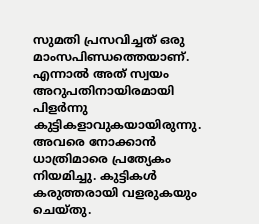സുമതി പ്രസവിച്ചത് ഒരു മാംസപിണ്ഡത്തെയാണ്. എന്നാല്‍ അത് സ്വയം അറുപതിനായിരമായി പിളര്‍ന്നു കുട്ടികളാവുകയായിരുന്നു. അവരെ നോക്കാന്‍ ധാത്രിമാരെ പ്രത്യേകം നിയമിച്ചു. കുട്ടികള്‍ കരുത്തരായി വളരുകയും ചെയ്തു.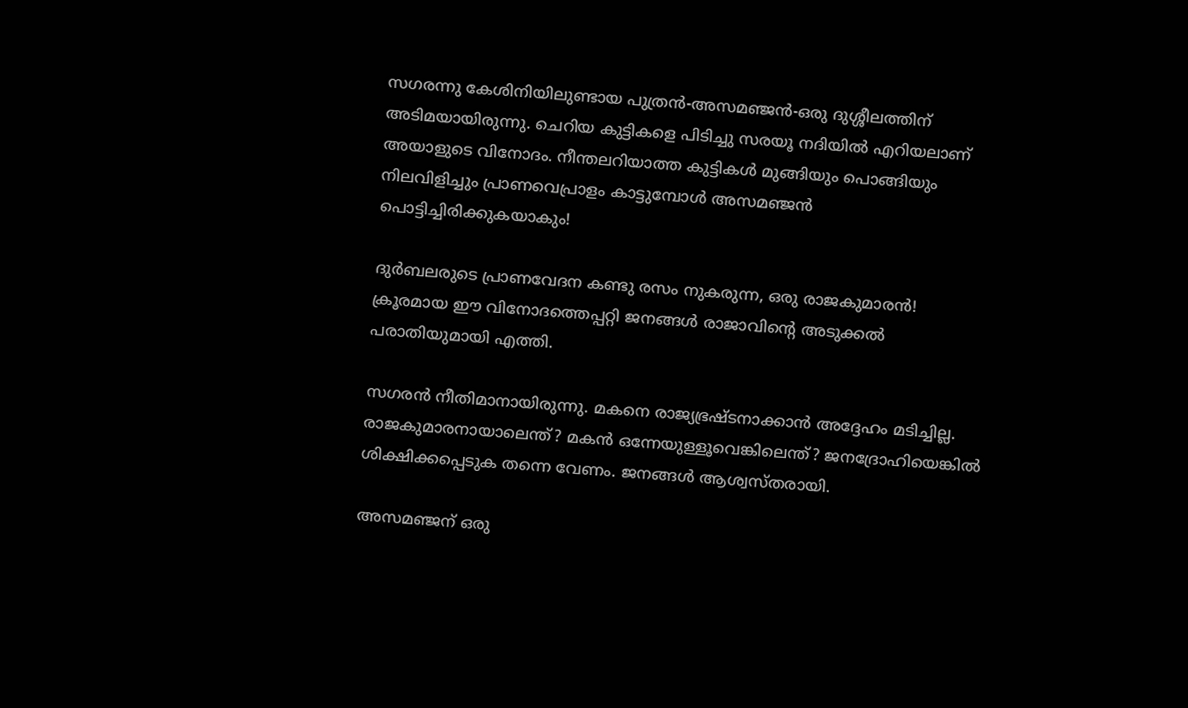സഗരന്നു കേശിനിയിലുണ്ടായ പുത്രന്‍-അസമഞ്ജന്‍-ഒരു ദുശ്ശീലത്തിന് അടിമയായിരുന്നു. ചെറിയ കുട്ടികളെ പിടിച്ചു സരയൂ നദിയില്‍ എറിയലാണ് അയാളുടെ വിനോദം. നീന്തലറിയാത്ത കുട്ടികള്‍ മുങ്ങിയും പൊങ്ങിയും നിലവിളിച്ചും പ്രാണവെപ്രാളം കാട്ടുമ്പോള്‍ അസമഞ്ജന്‍ പൊട്ടിച്ചിരിക്കുകയാകും!

ദുര്‍ബലരുടെ പ്രാണവേദന കണ്ടു രസം നുകരുന്ന, ഒരു രാജകുമാരന്‍! ക്രൂരമായ ഈ വിനോദത്തെപ്പറ്റി ജനങ്ങള്‍ രാജാവിന്റെ അടുക്കല്‍ പരാതിയുമായി എത്തി.

സഗരന്‍ നീതിമാനായിരുന്നു. മകനെ രാജ്യഭ്രഷ്ടനാക്കാന്‍ അദ്ദേഹം മടിച്ചില്ല. രാജകുമാരനായാലെന്ത്? മകന്‍ ഒന്നേയുള്ളൂവെങ്കിലെന്ത്? ജനദ്രോഹിയെങ്കില്‍ ശിക്ഷിക്കപ്പെടുക തന്നെ വേണം. ജനങ്ങള്‍ ആശ്വസ്തരായി.

അസമഞ്ജന് ഒരു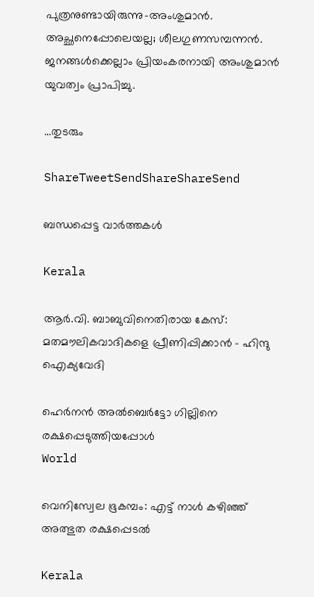പുത്രനുണ്ടായിരുന്നു-അംശുമാന്‍. അച്ഛനെപ്പോലെയല്ല; ശീലഗുണസമ്പന്നന്‍. ജനങ്ങള്‍ക്കെല്ലാം പ്രിയംകരനായി അംശുമാന്‍ യുവത്വം പ്രാപിച്ചു.

…തുടരും

ShareTweetSendShareShareSend

ബന്ധപ്പെട്ട വാര്‍ത്തകള്‍

Kerala

ആര്‍.വി. ബാബുവിനെതിരായ കേസ്: മതമൗലികവാദികളെ പ്രീണിപ്പിക്കാന്‍ – ഹിന്ദു ഐക്യവേദി

ഹെര്‍നന്‍ അല്‍ബെര്‍ട്ടോ ഗില്ലിനെ രക്ഷപ്പെടുത്തിയപ്പോള്‍
World

വെനിസ്വേല ഭൂകമ്പം: എട്ട് നാള്‍ കഴിഞ്ഞ് അത്ഭുത രക്ഷപ്പെടല്‍

Kerala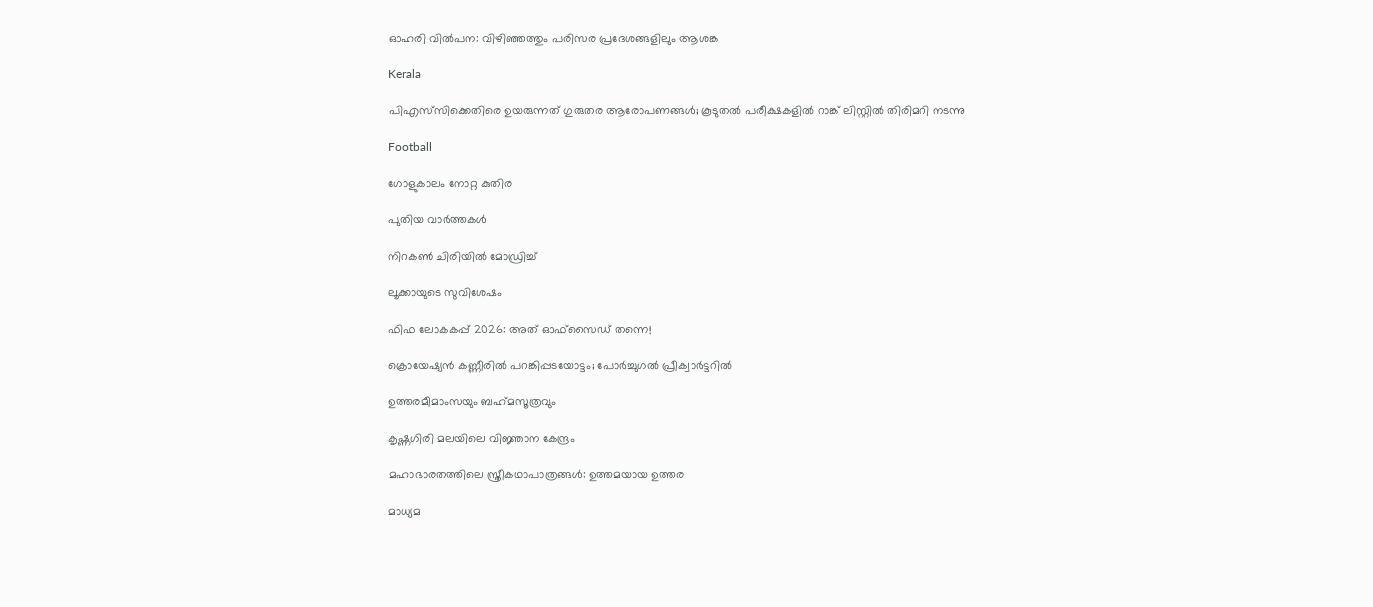ഓഹരി വില്‍പന: വിഴിഞ്ഞത്തും പരിസര പ്രദേശങ്ങളിലും ആശങ്ക

Kerala

പിഎസ്‌സിക്കെതിരെ ഉയരുന്നത് ഗുരുതര ആരോപണങ്ങള്‍; കൂടുതല്‍ പരീക്ഷകളില്‍ റാങ്ക് ലിസ്റ്റില്‍ തിരിമറി നടന്നു

Football

ഗോളുകാലം നോറ്റ കുതിര

പുതിയ വാര്‍ത്തകള്‍

നിറകണ്‍ ചിരിയില്‍ മോഡ്രിച്ച്

ലൂക്കായുടെ സുവിശേഷം

ഫിഫ ലോകകപ്പ് 2026: അത് ഓഫ്‌സൈഡ് തന്നെ!

ക്രൊയേഷ്യന്‍ കണ്ണീരില്‍ പറങ്കിപ്പടയോട്ടം; പോര്‍ച്ചുഗല്‍ പ്രീക്വാര്‍ട്ടറില്‍

ഉത്തരമീമാംസയും ബഹ്‌മസൂത്രവും

കൃഷ്ണഗിരി മലയിലെ വിജ്ഞാന കേന്ദ്രം

മഹാഭാരതത്തിലെ സ്ത്രീകഥാപാത്രങ്ങള്‍: ഉത്തമയായ ഉത്തര

മാധ്യമ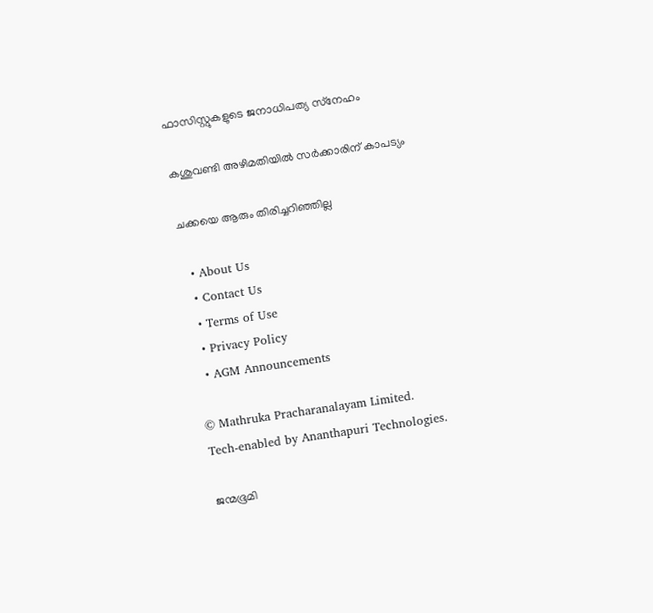ഫാസിസ്റ്റുകളുടെ ജനാധിപത്യ സ്‌നേഹം

കശുവണ്ടി അഴിമതിയില്‍ സര്‍ക്കാരിന് കാപട്യം

ചക്കയെ ആരും തിരിച്ചറിഞ്ഞില്ല

  • About Us
  • Contact Us
  • Terms of Use
  • Privacy Policy
  • AGM Announcements

© Mathruka Pracharanalayam Limited.
Tech-enabled by Ananthapuri Technologies.

ജന്മഭൂമി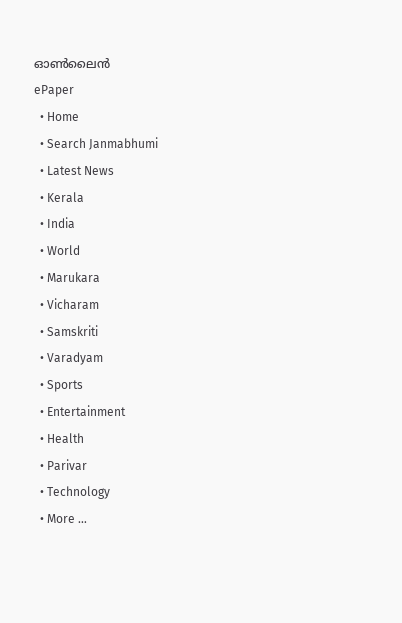ഓണ്‍ലൈന്‍
ePaper
  • Home
  • Search Janmabhumi
  • Latest News
  • Kerala
  • India
  • World
  • Marukara
  • Vicharam
  • Samskriti
  • Varadyam
  • Sports
  • Entertainment
  • Health
  • Parivar
  • Technology
  • More …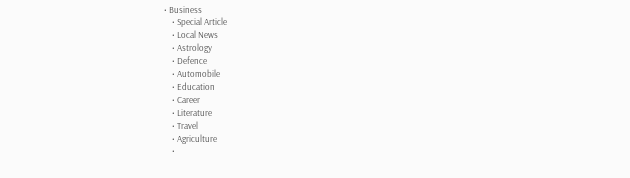• Business
    • Special Article
    • Local News
    • Astrology
    • Defence
    • Automobile
    • Education
    • Career
    • Literature
    • Travel
    • Agriculture
    •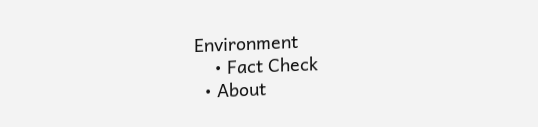Environment
    • Fact Check
  • About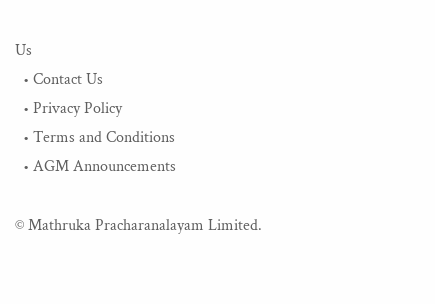Us
  • Contact Us
  • Privacy Policy
  • Terms and Conditions
  • AGM Announcements

© Mathruka Pracharanalayam Limited.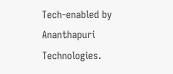Tech-enabled by Ananthapuri Technologies.